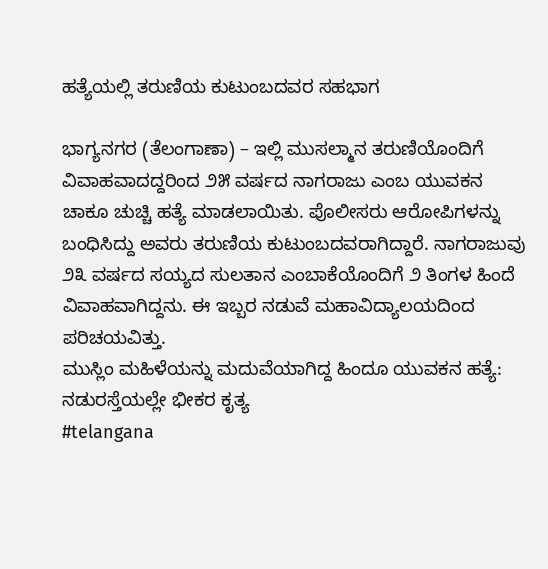ಹತ್ಯೆಯಲ್ಲಿ ತರುಣಿಯ ಕುಟುಂಬದವರ ಸಹಭಾಗ

ಭಾಗ್ಯನಗರ (ತೆಲಂಗಾಣಾ) – ಇಲ್ಲಿ ಮುಸಲ್ಮಾನ ತರುಣಿಯೊಂದಿಗೆ ವಿವಾಹವಾದದ್ದರಿಂದ ೨೫ ವರ್ಷದ ನಾಗರಾಜು ಎಂಬ ಯುವಕನ ಚಾಕೂ ಚುಚ್ಚಿ ಹತ್ಯೆ ಮಾಡಲಾಯಿತು. ಪೊಲೀಸರು ಆರೋಪಿಗಳನ್ನು ಬಂಧಿಸಿದ್ದು ಅವರು ತರುಣಿಯ ಕುಟುಂಬದವರಾಗಿದ್ದಾರೆ. ನಾಗರಾಜುವು ೨೩ ವರ್ಷದ ಸಯ್ಯದ ಸುಲತಾನ ಎಂಬಾಕೆಯೊಂದಿಗೆ ೨ ತಿಂಗಳ ಹಿಂದೆ ವಿವಾಹವಾಗಿದ್ದನು. ಈ ಇಬ್ಬರ ನಡುವೆ ಮಹಾವಿದ್ಯಾಲಯದಿಂದ ಪರಿಚಯವಿತ್ತು.
ಮುಸ್ಲಿಂ ಮಹಿಳೆಯನ್ನು ಮದುವೆಯಾಗಿದ್ದ ಹಿಂದೂ ಯುವಕನ ಹತ್ಯೆ: ನಡುರಸ್ತೆಯಲ್ಲೇ ಭೀಕರ ಕೃತ್ಯ
#telangana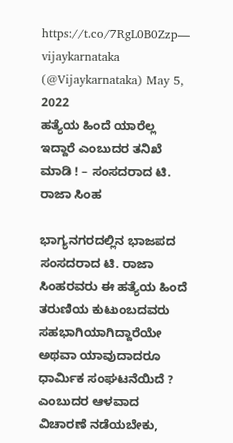https://t.co/7RgL0B0Zzp— vijaykarnataka (@Vijaykarnataka) May 5, 2022
ಹತ್ಯೆಯ ಹಿಂದೆ ಯಾರೆಲ್ಲ ಇದ್ದಾರೆ ಎಂಬುದರ ತನಿಖೆ ಮಾಡಿ ! – ಸಂಸದರಾದ ಟಿ. ರಾಜಾ ಸಿಂಹ

ಭಾಗ್ಯನಗರದಲ್ಲಿನ ಭಾಜಪದ ಸಂಸದರಾದ ಟಿ. ರಾಜಾ ಸಿಂಹರವರು ಈ ಹತ್ಯೆಯ ಹಿಂದೆ ತರುಣಿಯ ಕುಟುಂಬದವರು ಸಹಭಾಗಿಯಾಗಿದ್ದಾರೆಯೇ ಅಥವಾ ಯಾವುದಾದರೂ ಧಾರ್ಮಿಕ ಸಂಘಟನೆಯಿದೆ ? ಎಂಬುದರ ಆಳವಾದ ವಿಚಾರಣೆ ನಡೆಯಬೇಕು,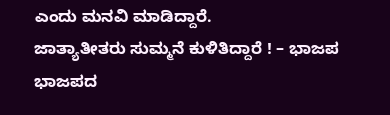ಎಂದು ಮನವಿ ಮಾಡಿದ್ದಾರೆ.
ಜಾತ್ಯಾತೀತರು ಸುಮ್ಮನೆ ಕುಳಿತಿದ್ದಾರೆ ! – ಭಾಜಪ
ಭಾಜಪದ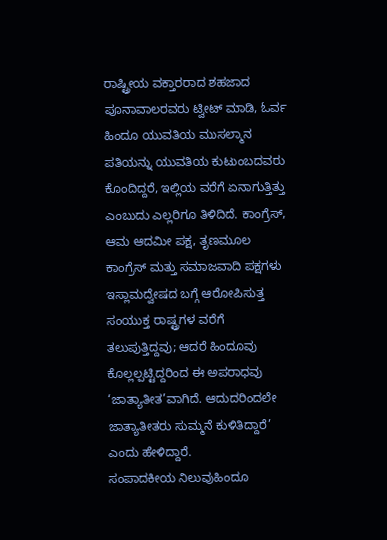ರಾಷ್ಟ್ರೀಯ ವಕ್ತಾರರಾದ ಶಹಜಾದ ಪೂನಾವಾಲರವರು ಟ್ವೀಟ್ ಮಾಡಿ, ಓರ್ವ ಹಿಂದೂ ಯುವತಿಯ ಮುಸಲ್ಮಾನ ಪತಿಯನ್ನು ಯುವತಿಯ ಕುಟುಂಬದವರು ಕೊಂದಿದ್ದರೆ, ಇಲ್ಲಿಯ ವರೆಗೆ ಏನಾಗುತ್ತಿತ್ತು ಎಂಬುದು ಎಲ್ಲರಿಗೂ ತಿಳಿದಿದೆ. ಕಾಂಗ್ರೆಸ್, ಆಮ ಆದಮೀ ಪಕ್ಷ, ತೃಣಮೂಲ ಕಾಂಗ್ರೆಸ್ ಮತ್ತು ಸಮಾಜವಾದಿ ಪಕ್ಷಗಳು ಇಸ್ಲಾಮದ್ವೇಷದ ಬಗ್ಗೆ ಆರೋಪಿಸುತ್ತ ಸಂಯುಕ್ತ ರಾಷ್ಟ್ರಗಳ ವರೆಗೆ ತಲುಪುತ್ತಿದ್ದವು; ಆದರೆ ಹಿಂದೂವು ಕೊಲ್ಲಲ್ಪಟ್ಟಿದ್ದರಿಂದ ಈ ಅಪರಾಧವು ‘ಜಾತ್ಯಾತೀತ’ವಾಗಿದೆ. ಆದುದರಿಂದಲೇ ಜಾತ್ಯಾತೀತರು ಸುಮ್ಮನೆ ಕುಳಿತಿದ್ದಾರೆ’ ಎಂದು ಹೇಳಿದ್ದಾರೆ.
ಸಂಪಾದಕೀಯ ನಿಲುವುಹಿಂದೂ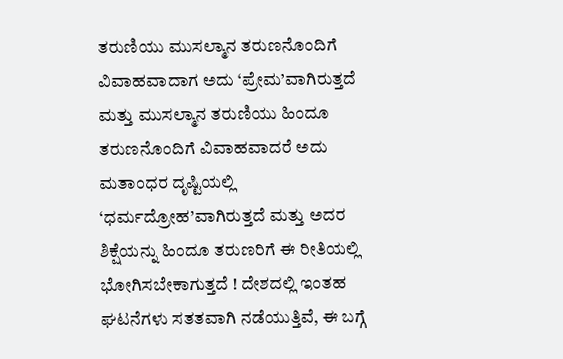ತರುಣಿಯು ಮುಸಲ್ಮಾನ ತರುಣನೊಂದಿಗೆ ವಿವಾಹವಾದಾಗ ಅದು ‘ಪ್ರೇಮ’ವಾಗಿರುತ್ತದೆ ಮತ್ತು ಮುಸಲ್ಮಾನ ತರುಣಿಯು ಹಿಂದೂ ತರುಣನೊಂದಿಗೆ ವಿವಾಹವಾದರೆ ಅದು ಮತಾಂಧರ ದೃಷ್ಟಿಯಲ್ಲಿ ‘ಧರ್ಮದ್ರೋಹ’ವಾಗಿರುತ್ತದೆ ಮತ್ತು ಅದರ ಶಿಕ್ಷೆಯನ್ನು ಹಿಂದೂ ತರುಣರಿಗೆ ಈ ರೀತಿಯಲ್ಲಿ ಭೋಗಿಸಬೇಕಾಗುತ್ತದೆ ! ದೇಶದಲ್ಲಿ ಇಂತಹ ಘಟನೆಗಳು ಸತತವಾಗಿ ನಡೆಯುತ್ತಿವೆ, ಈ ಬಗ್ಗೆ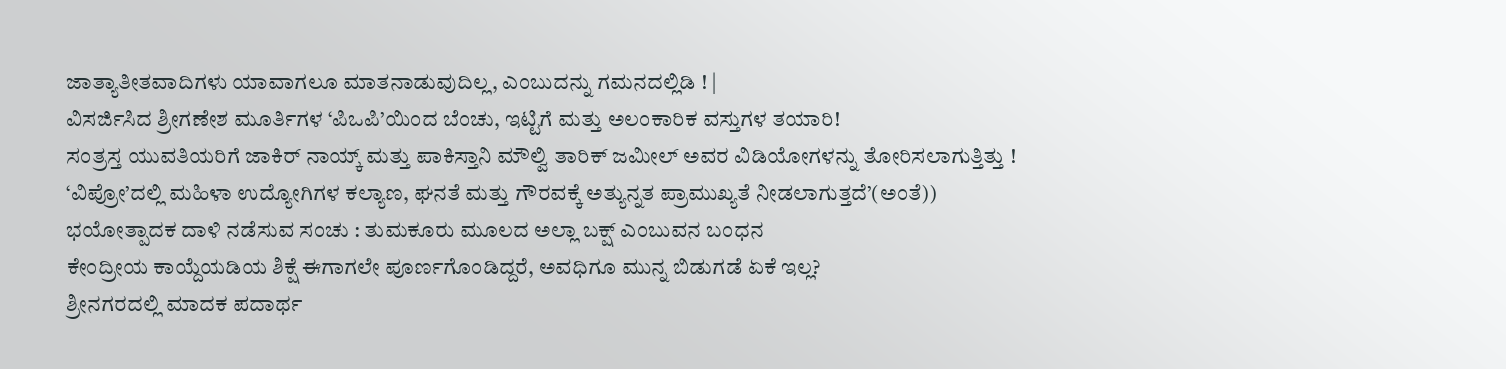ಜಾತ್ಯಾತೀತವಾದಿಗಳು ಯಾವಾಗಲೂ ಮಾತನಾಡುವುದಿಲ್ಲ, ಎಂಬುದನ್ನು ಗಮನದಲ್ಲಿಡಿ ! |
ವಿಸರ್ಜಿಸಿದ ಶ್ರೀಗಣೇಶ ಮೂರ್ತಿಗಳ ‘ಪಿಒಪಿ’ಯಿಂದ ಬೆಂಚು, ಇಟ್ಟಿಗೆ ಮತ್ತು ಅಲಂಕಾರಿಕ ವಸ್ತುಗಳ ತಯಾರಿ!
ಸಂತ್ರಸ್ತ ಯುವತಿಯರಿಗೆ ಜಾಕಿರ್ ನಾಯ್ಕ್ ಮತ್ತು ಪಾಕಿಸ್ತಾನಿ ಮೌಲ್ವಿ ತಾರಿಕ್ ಜಮೀಲ್ ಅವರ ವಿಡಿಯೋಗಳನ್ನು ತೋರಿಸಲಾಗುತ್ತಿತ್ತು !
‘ವಿಪ್ರೋ’ದಲ್ಲಿ ಮಹಿಳಾ ಉದ್ಯೋಗಿಗಳ ಕಲ್ಯಾಣ, ಘನತೆ ಮತ್ತು ಗೌರವಕ್ಕೆ ಅತ್ಯುನ್ನತ ಪ್ರಾಮುಖ್ಯತೆ ನೀಡಲಾಗುತ್ತದೆ’(ಅಂತೆ))
ಭಯೋತ್ಪಾದಕ ದಾಳಿ ನಡೆಸುವ ಸಂಚು : ತುಮಕೂರು ಮೂಲದ ಅಲ್ಲಾ ಬಕ್ಷ್ ಎಂಬುವನ ಬಂಧನ
ಕೇಂದ್ರೀಯ ಕಾಯ್ದೆಯಡಿಯ ಶಿಕ್ಷೆ ಈಗಾಗಲೇ ಪೂರ್ಣಗೊಂಡಿದ್ದರೆ, ಅವಧಿಗೂ ಮುನ್ನ ಬಿಡುಗಡೆ ಏಕೆ ಇಲ್ಲ?
ಶ್ರೀನಗರದಲ್ಲಿ ಮಾದಕ ಪದಾರ್ಥ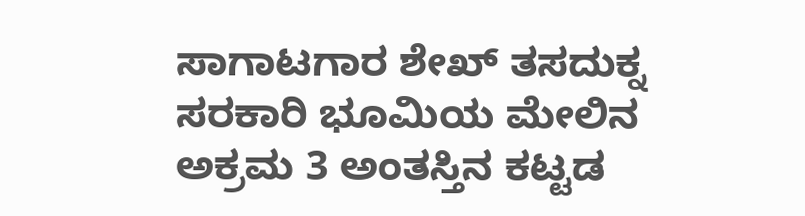ಸಾಗಾಟಗಾರ ಶೇಖ್ ತಸದುಕ್ನ ಸರಕಾರಿ ಭೂಮಿಯ ಮೇಲಿನ ಅಕ್ರಮ 3 ಅಂತಸ್ತಿನ ಕಟ್ಟಡ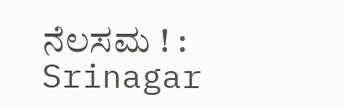ನೆಲಸಮ ! : Srinagar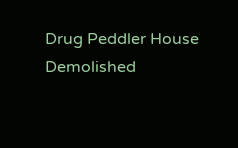Drug Peddler House Demolished